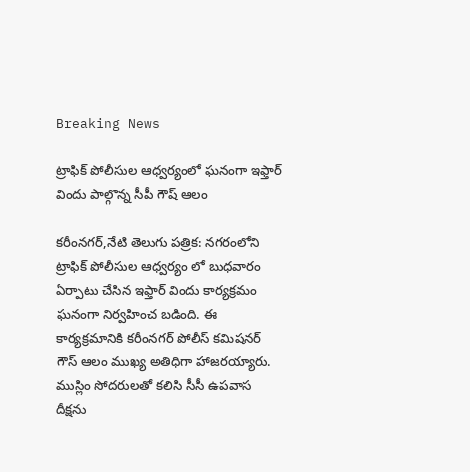Breaking News

ట్రాఫిక్ పోలీసుల ఆధ్వర్యంలో ఘనంగా ఇఫ్తార్ విందు పాల్గొన్న సీపీ గౌష్ ఆలం

కరీంనగర్,నేటి తెలుగు పత్రిక: నగరంలోని ట్రాఫిక్ పోలీసుల ఆధ్వర్యం లో బుధవారం ఏర్పాటు చేసిన ఇఫ్తార్ విందు కార్యక్రమం ఘనంగా నిర్వహించ బడింది. ఈ కార్యక్రమానికి కరీంనగర్ పోలీస్ కమిషనర్ గౌస్ ఆలం ముఖ్య అతిధిగా హాజరయ్యారు. ముస్లిం సోదరులతో కలిసి సీసీ ఉపవాస దీక్షను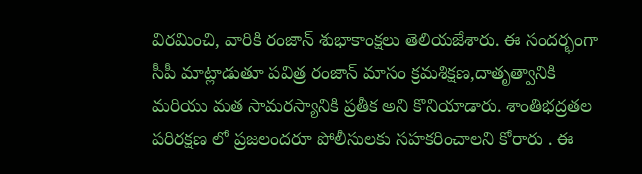విరమించి, వారికి రంజాన్ శుభాకాంక్షలు తెలియజేశారు. ఈ సందర్భంగా సీపీ మాట్లాడుతూ పవిత్ర రంజాన్ మాసం క్రమశిక్షణ,దాతృత్వానికి మరియు మత సామరస్యానికి ప్రతీక అని కొనియాడారు. శాంతిభద్రతల పరిరక్షణ లో ప్రజలందరూ పోలీసులకు సహకరించాలని కోరారు . ఈ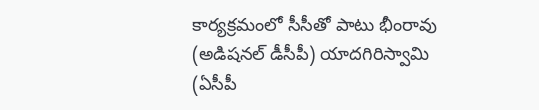కార్యక్రమంలో సీసీతో పాటు భీంరావు (అడిషనల్ డీసీపీ) యాదగిరిస్వామి (ఏసీపీ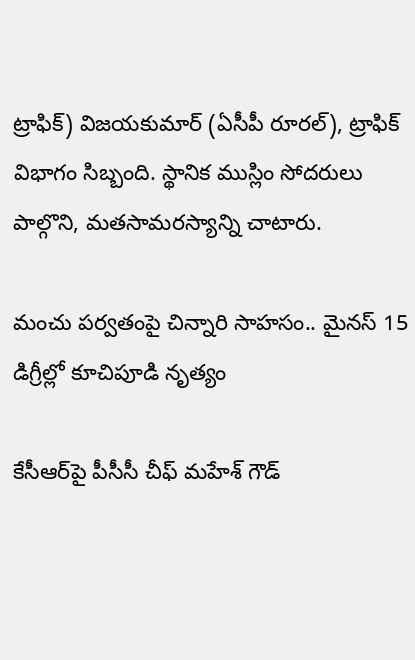ట్రాఫిక్) విజయకుమార్ (ఏసీపీ రూరల్), ట్రాఫిక్ విభాగం సిబ్బంది. స్థానిక ముస్లిం సోదరులు పాల్గొని, మతసామరస్యాన్ని చాటారు.

మంచు పర్వతంపై చిన్నారి సాహసం.. మైనస్ 15 డిగ్రీల్లో కూచిపూడి నృత్యం

కేసీఆర్‌పై పీసీసీ చీఫ్ మహేశ్ గౌడ్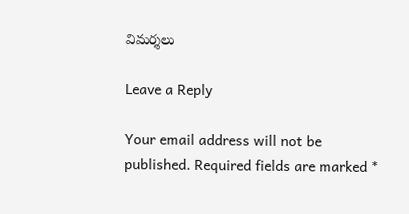విమర్శలు

Leave a Reply

Your email address will not be published. Required fields are marked *